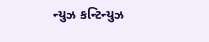ન્યુઝ કન્ટિન્યુઝ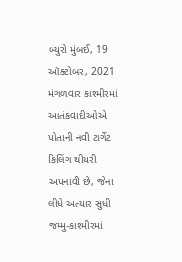બ્યુરો મુંબઈ, 19 ઑક્ટોબર, 2021 મંગળવાર કાશ્મીરમાં આતંકવાદીઓએ પોતાની નવી ટાર્ગેટ કિલિંગ થીયરી અપનાવી છે, જેના લીધે અત્યાર સુધી જમ્મુ-કાશ્મીરમાં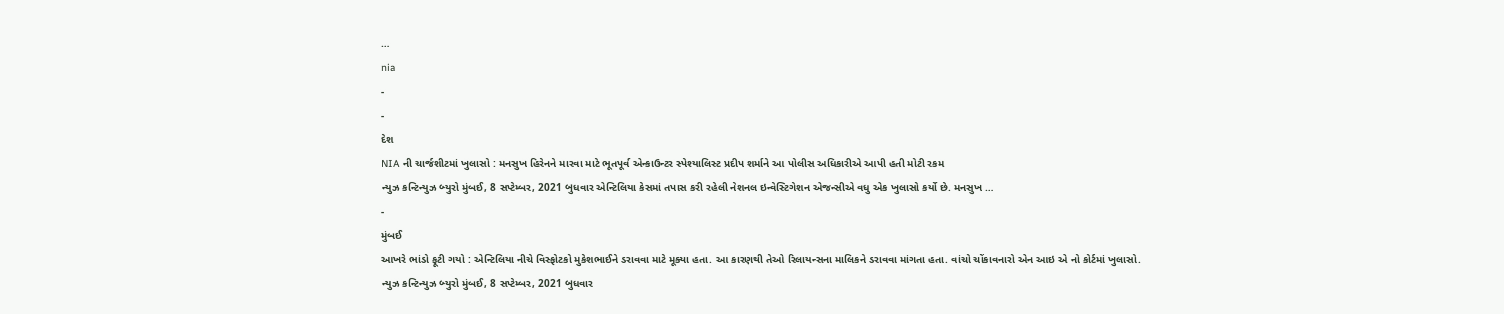…
nia
-
-
દેશ
NIA ની ચાર્જશીટમાં ખુલાસો : મનસુખ હિરેનને મારવા માટે ભૂતપૂર્વ એન્કાઉન્ટર સ્પેશ્યાલિસ્ટ પ્રદીપ શર્માને આ પોલીસ અધિકારીએ આપી હતી મોટી રકમ
ન્યુઝ કન્ટિન્યુઝ બ્યુરો મુંબઈ, 8 સપ્ટેમ્બર, 2021 બુધવાર એન્ટિલિયા કેસમાં તપાસ કરી રહેલી નેશનલ ઇન્વેસ્ટિગેશન એજન્સીએ વધુ એક ખુલાસો કર્યો છે. મનસુખ …
-
મુંબઈ
આખરે ભાંડો ફૂટી ગયો : એન્ટિલિયા નીચે વિસ્ફોટકો મુકેશભાઈને ડરાવવા માટે મૂક્યા હતા. આ કારણથી તેઓ રિલાયન્સના માલિકને ડરાવવા માંગતા હતા. વાંચો ચોંકાવનારો એન આઇ એ નો કોર્ટમાં ખુલાસો.
ન્યુઝ કન્ટિન્યુઝ બ્યુરો મુંબઈ, 8 સપ્ટેમ્બર, 2021 બુધવાર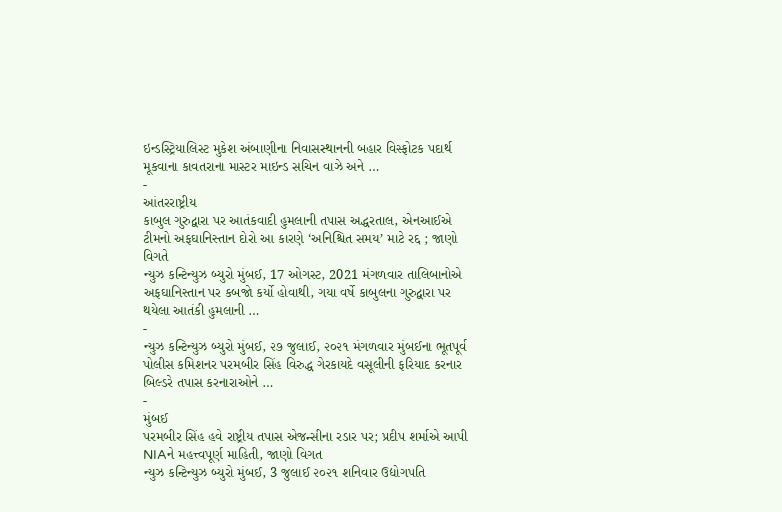ઇન્ડસ્ટ્રિયાલિસ્ટ મુકેશ અંબાણીના નિવાસસ્થાનની બહાર વિસ્ફોટક પદાર્થ મૂકવાના કાવતરાના માસ્ટર માઇન્ડ સચિન વાઝે અને …
-
આંતરરાષ્ટ્રીય
કાબુલ ગુરુદ્વારા પર આતંકવાદી હુમલાની તપાસ અદ્ધરતાલ, એનઆઈએ ટીમનો અફઘાનિસ્તાન દોરો આ કારણે ‘અનિશ્ચિત સમય’ માટે રદ્દ ; જાણો વિગતે
ન્યુઝ કન્ટિન્યુઝ બ્યુરો મુંબઈ, 17 ઓગસ્ટ, 2021 મંગળવાર તાલિબાનોએ અફઘાનિસ્તાન પર કબજો કર્યો હોવાથી, ગયા વર્ષે કાબુલના ગુરુદ્વારા પર થયેલા આતંકી હુમલાની …
-
ન્યુઝ કન્ટિન્યુઝ બ્યુરો મુંબઈ, ૨૭ જુલાઈ, ૨૦૨૧ મંગળવાર મુંબઈના ભૂતપૂર્વ પોલીસ કમિશનર પરમબીર સિંહ વિરુદ્ધ ગેરકાયદે વસૂલીની ફરિયાદ કરનાર બિલ્ડરે તપાસ કરનારાઓને …
-
મુંબઈ
પરમબીર સિંહ હવે રાષ્ટ્રીય તપાસ એજન્સીના રડાર પર; પ્રદીપ શર્માએ આપી NIAને મહત્ત્વપૂર્ણ માહિતી, જાણો વિગત
ન્યુઝ કન્ટિન્યુઝ બ્યુરો મુંબઈ, 3 જુલાઈ ૨૦૨૧ શનિવાર ઉદ્યોગપતિ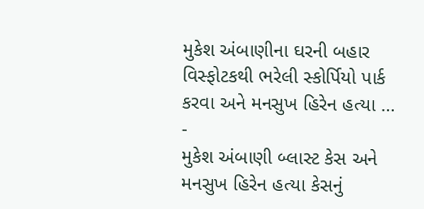મુકેશ અંબાણીના ઘરની બહાર વિસ્ફોટકથી ભરેલી સ્કોર્પિયો પાર્ક કરવા અને મનસુખ હિરેન હત્યા …
-
મુકેશ અંબાણી બ્લાસ્ટ કેસ અને મનસુખ હિરેન હત્યા કેસનું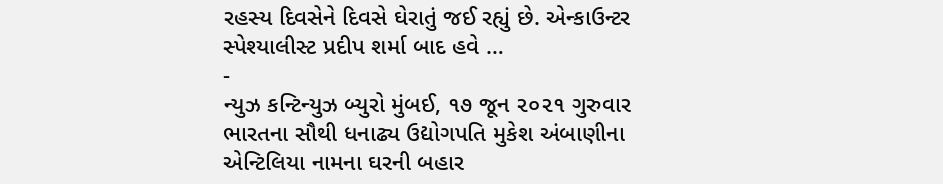રહસ્ય દિવસેને દિવસે ઘેરાતું જઈ રહ્યું છે. એન્કાઉન્ટર સ્પેશ્યાલીસ્ટ પ્રદીપ શર્મા બાદ હવે …
-
ન્યુઝ કન્ટિન્યુઝ બ્યુરો મુંબઈ, ૧૭ જૂન ૨૦૨૧ ગુરુવાર ભારતના સૌથી ધનાઢ્ય ઉદ્યોગપતિ મુકેશ અંબાણીના એન્ટિલિયા નામના ઘરની બહાર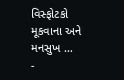વિસ્ફોટકો મૂકવાના અને મનસુખ …
-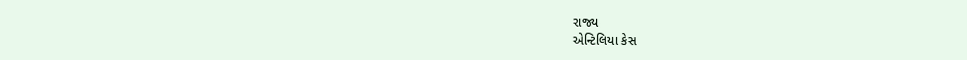રાજ્ય
એન્ટિલિયા કેસ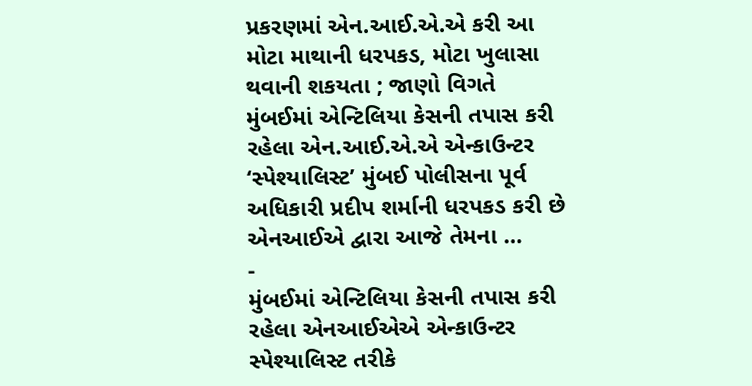પ્રકરણમાં એન.આઈ.એ.એ કરી આ મોટા માથાની ધરપકડ, મોટા ખુલાસા થવાની શકયતા ; જાણો વિગતે
મુંબઈમાં એન્ટિલિયા કેસની તપાસ કરી રહેલા એન.આઈ.એ.એ એન્કાઉન્ટર ‘સ્પેશ્યાલિસ્ટ’ મુંબઈ પોલીસના પૂર્વ અધિકારી પ્રદીપ શર્માની ધરપકડ કરી છે એનઆઈએ દ્વારા આજે તેમના …
-
મુંબઈમાં એન્ટિલિયા કેસની તપાસ કરી રહેલા એનઆઈએએ એન્કાઉન્ટર સ્પેશ્યાલિસ્ટ તરીકે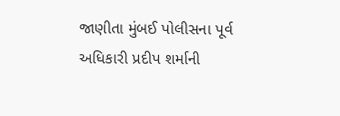જાણીતા મુંબઈ પોલીસના પૂર્વ અધિકારી પ્રદીપ શર્માની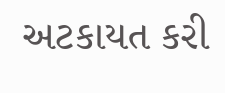અટકાયત કરી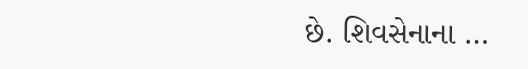છે. શિવસેનાના …